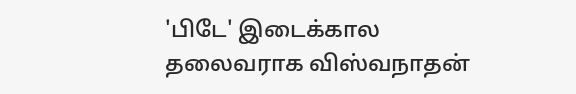'பிடே' இடைக்கால தலைவராக விஸ்வநாதன்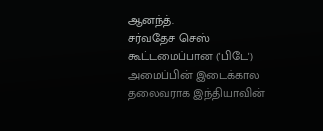ஆனந்த்.
சர்வதேச செஸ் கூட்டமைப்பான ('பிடே') அமைப்பின் இடைக்கால தலைவராக இந்தியாவின்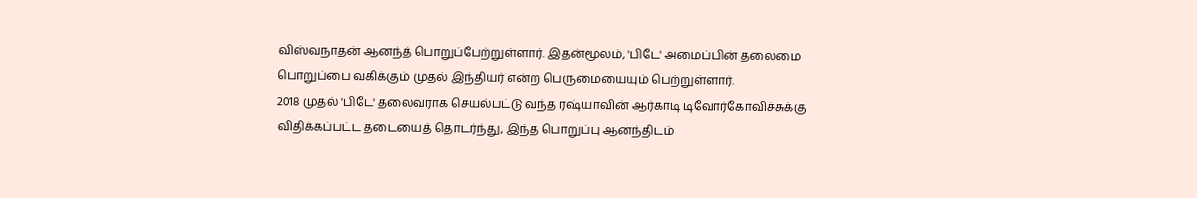விஸ்வநாதன் ஆனந்த் பொறுப்பேற்றுள்ளார். இதன்மூலம், 'பிடே' அமைப்பின் தலைமை பொறுப்பை வகிக்கும் முதல் இந்தியர் என்ற பெருமையையும் பெற்றுள்ளார்.
2018 முதல் 'பிடே' தலைவராக செயல்பட்டு வந்த ரஷ்யாவின் ஆர்காடி டிவோர்கோவிச்சுக்கு விதிக்கப்பட்ட தடையைத் தொடர்ந்து, இந்த பொறுப்பு ஆனந்திடம்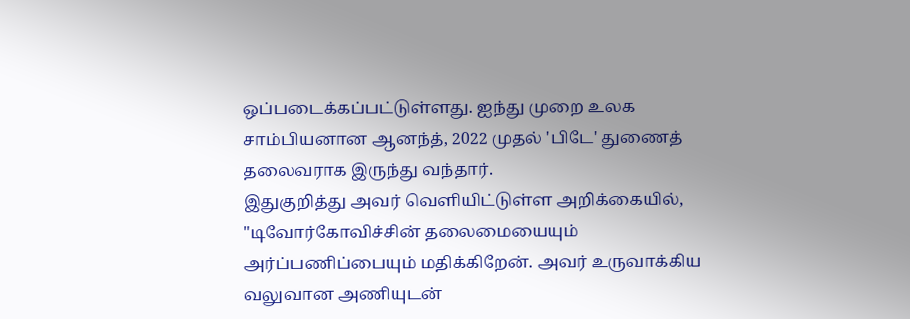ஒப்படைக்கப்பட்டுள்ளது. ஐந்து முறை உலக சாம்பியனான ஆனந்த், 2022 முதல் 'பிடே' துணைத் தலைவராக இருந்து வந்தார்.
இதுகுறித்து அவர் வெளியிட்டுள்ள அறிக்கையில், "டிவோர்கோவிச்சின் தலைமையையும் அர்ப்பணிப்பையும் மதிக்கிறேன். அவர் உருவாக்கிய வலுவான அணியுடன்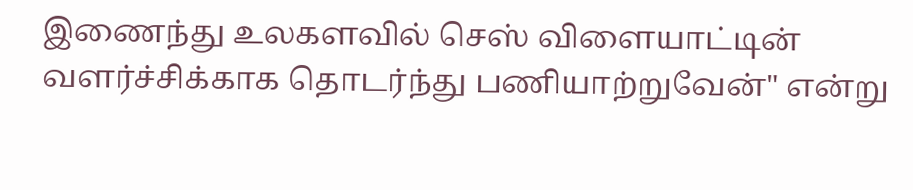இணைந்து உலகளவில் செஸ் விளையாட்டின் வளர்ச்சிக்காக தொடர்ந்து பணியாற்றுவேன்" என்று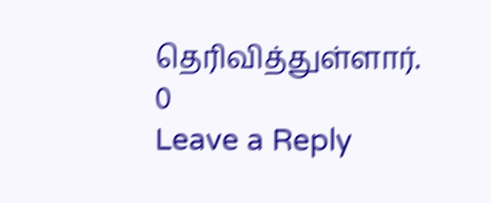தெரிவித்துள்ளார்.
0
Leave a Reply